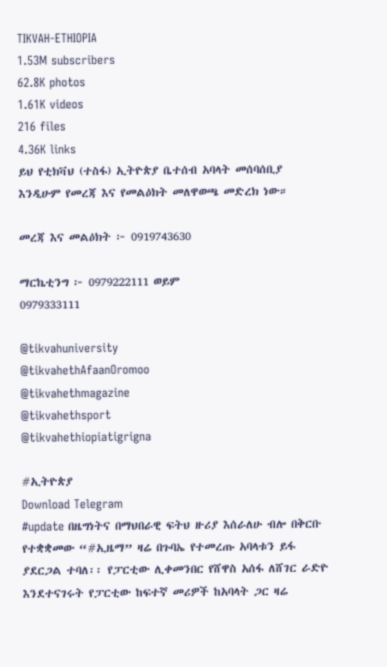TIKVAH-ETHIOPIA
1.53M subscribers
62.8K photos
1.61K videos
216 files
4.36K links
ይህ የቲክቫህ (ተስፋ) ኢትዮጵያ ቤተሰብ አባላት መሰባሰቢያ እንዲሁም የመረጃ እና የመልዕክት መለዋወጫ መድረክ ነው።

መረጃ እና መልዕክት ፦ 0919743630

ማርኬቲንግ ፦ 0979222111 ወይም
0979333111

@tikvahuniversity
@tikvahethAfaanOromoo
@tikvahethmagazine
@tikvahethsport
@tikvahethiopiatigrigna

#ኢትዮጵያ
Download Telegram
#update በዜግነትና በማህበራዊ ፍትህ ዙሪያ እሰራለሁ ብሎ በቅርቡ የተቋቋመው “#ኢዜማ” ዛሬ በጉባኤ የተመረጡ አባላቱን ይፋ ያደርጋል ተባለ፡፡ የፓርቲው ሊቀመንበር የሸዋስ አሰፋ ለሸገር ራድዮ እንደተናገሩት የፓርቲው ከፍተኛ መሪዎች ከአባላት ጋር ዛሬ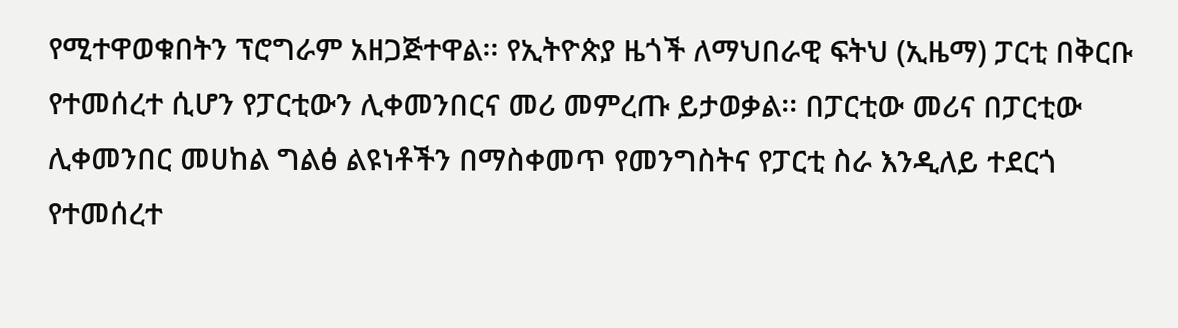የሚተዋወቁበትን ፕሮግራም አዘጋጅተዋል፡፡ የኢትዮጵያ ዜጎች ለማህበራዊ ፍትህ (ኢዜማ) ፓርቲ በቅርቡ የተመሰረተ ሲሆን የፓርቲውን ሊቀመንበርና መሪ መምረጡ ይታወቃል፡፡ በፓርቲው መሪና በፓርቲው ሊቀመንበር መሀከል ግልፅ ልዩነቶችን በማስቀመጥ የመንግስትና የፓርቲ ስራ እንዲለይ ተደርጎ የተመሰረተ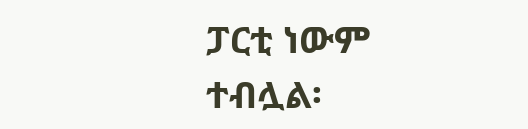ፓርቲ ነውም ተብሏል፡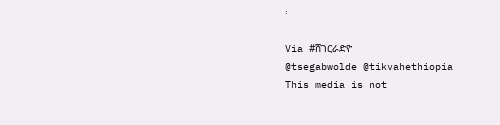፡

Via #ሸገርራድዮ
@tsegabwolde @tikvahethiopia
This media is not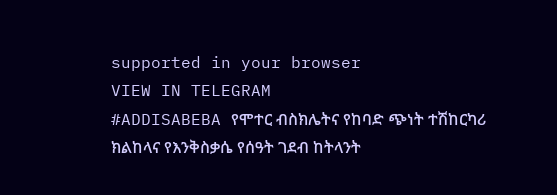supported in your browser
VIEW IN TELEGRAM
#ADDISABEBA የሞተር ብስክሌትና የከባድ ጭነት ተሽከርካሪ ክልከላና የእንቅስቃሴ የሰዓት ገደብ ከትላንት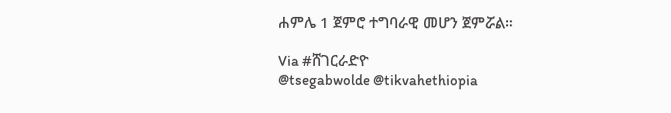ሐምሌ 1 ጀምሮ ተግባራዊ መሆን ጀምሯል።

Via #ሸገርራድዮ
@tsegabwolde @tikvahethiopia